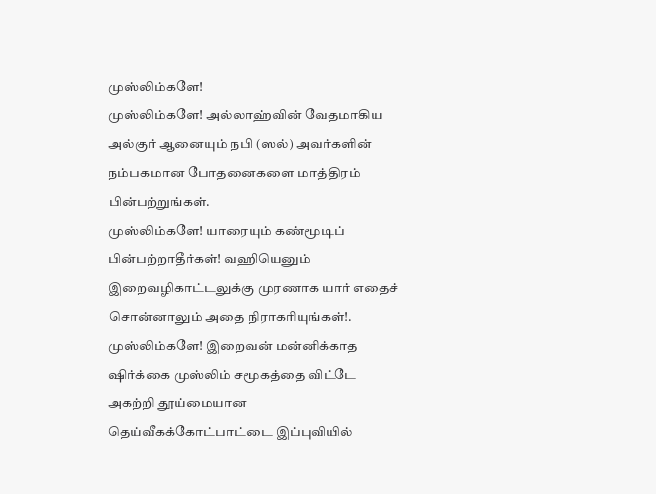முஸ்லிம்களே!
முஸ்லிம்களே! அல்லாஹ்வின் வேதமாகிய அல்குர் ஆனையும் நபி (ஸல்) அவர்களின் நம்பகமான போதனைகளை மாத்திரம் பின்பற்றுங்கள்.
முஸ்லிம்களே! யாரையும் கண்மூடிப் பின்பற்றாதீர்கள்! வஹியெனும் இறைவழிகாட்டலுக்கு முரணாக யார் எதைச் சொன்னாலும் அதை நிராகரியுங்கள்!.
முஸ்லிம்களே! இறைவன் மன்னிக்காத ஷிர்க்கை முஸ்லிம் சமூகத்தை விட்டே அகற்றி தூய்மையான தெய்வீகக்கோட்பாட்டை இப்புவியில்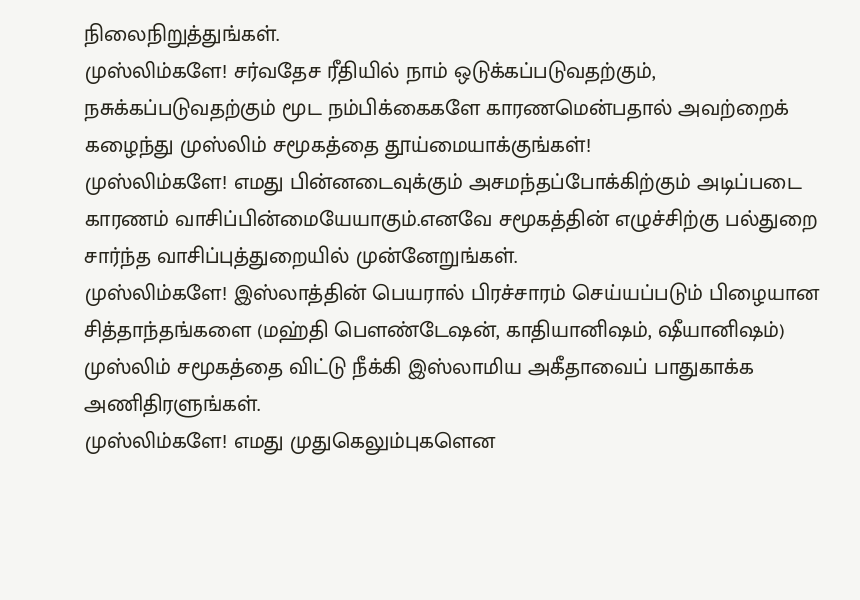நிலைநிறுத்துங்கள்.
முஸ்லிம்களே! சர்வதேச ரீதியில் நாம் ஒடுக்கப்படுவதற்கும், நசுக்கப்படுவதற்கும் மூட நம்பிக்கைகளே காரணமென்பதால் அவற்றைக் கழைந்து முஸ்லிம் சமூகத்தை தூய்மையாக்குங்கள்!
முஸ்லிம்களே! எமது பின்னடைவுக்கும் அசமந்தப்போக்கிற்கும் அடிப்படை காரணம் வாசிப்பின்மையேயாகும்.எனவே சமூகத்தின் எழுச்சிற்கு பல்துறை சார்ந்த வாசிப்புத்துறையில் முன்னேறுங்கள்.
முஸ்லிம்களே! இஸ்லாத்தின் பெயரால் பிரச்சாரம் செய்யப்படும் பிழையான சித்தாந்தங்களை (மஹ்தி பௌண்டேஷன், காதியானிஷம், ஷீயானிஷம்) முஸ்லிம் சமூகத்தை விட்டு நீக்கி இஸ்லாமிய அகீதாவைப் பாதுகாக்க அணிதிரளுங்கள்.
முஸ்லிம்களே! எமது முதுகெலும்புகளென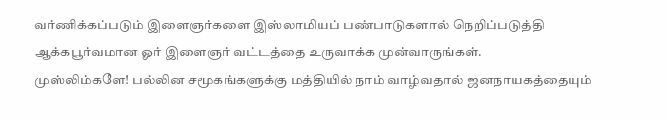வர்ணிக்கப்படும் இளைஞர்களை இஸ்லாமியப் பண்பாடுகளால் நெறிப்படுத்தி ஆக்கபூர்வமான ஓர் இளைஞர் வட்டத்தை உருவாக்க முன்வாருங்கள்.
முஸ்லிம்களே! பல்லின சமூகங்களுக்கு மத்தியில் நாம் வாழ்வதால் ஜனநாயகத்தையும்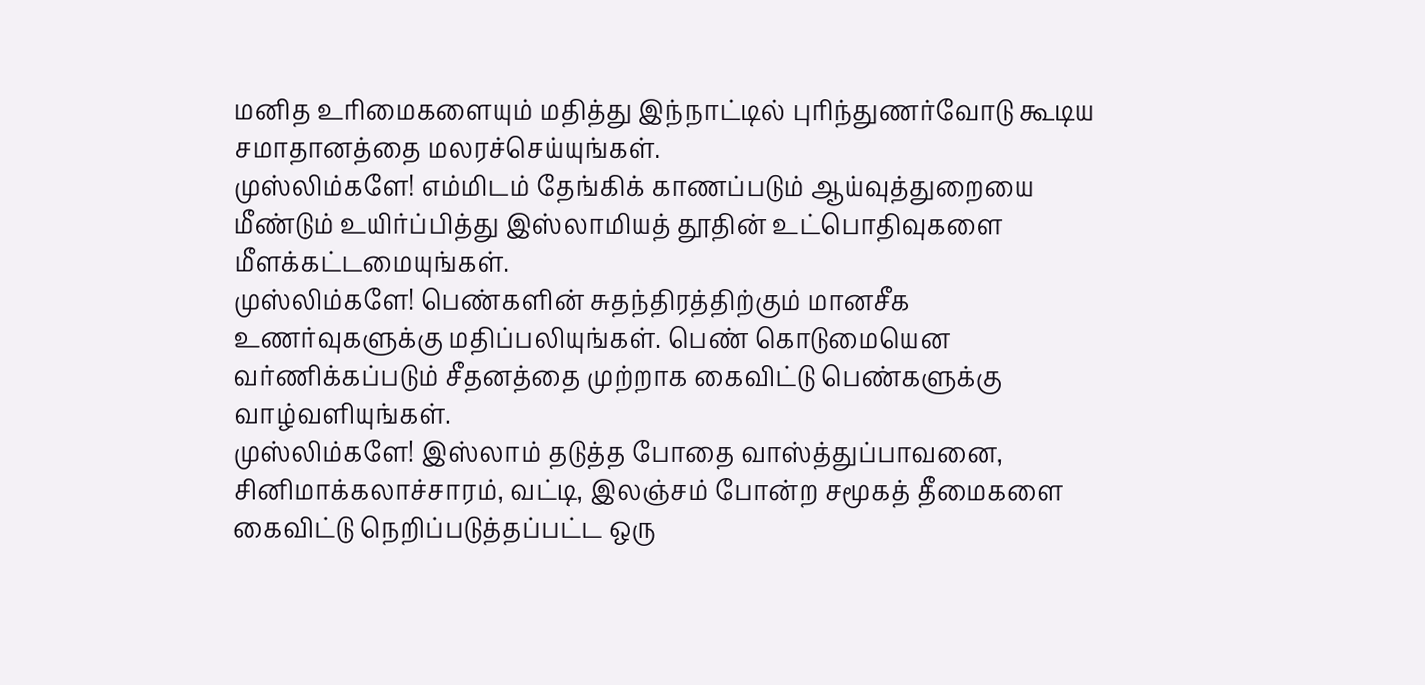மனித உரிமைகளையும் மதித்து இந்நாட்டில் புரிந்துணர்வோடு கூடிய சமாதானத்தை மலரச்செய்யுங்கள்.
முஸ்லிம்களே! எம்மிடம் தேங்கிக் காணப்படும் ஆய்வுத்துறையை மீண்டும் உயிர்ப்பித்து இஸ்லாமியத் தூதின் உட்பொதிவுகளை மீளக்கட்டமையுங்கள்.
முஸ்லிம்களே! பெண்களின் சுதந்திரத்திற்கும் மானசீக உணர்வுகளுக்கு மதிப்பலியுங்கள். பெண் கொடுமையென வர்ணிக்கப்படும் சீதனத்தை முற்றாக கைவிட்டு பெண்களுக்கு வாழ்வளியுங்கள்.
முஸ்லிம்களே! இஸ்லாம் தடுத்த போதை வாஸ்த்துப்பாவனை, சினிமாக்கலாச்சாரம், வட்டி, இலஞ்சம் போன்ற சமூகத் தீமைகளை கைவிட்டு நெறிப்படுத்தப்பட்ட ஒரு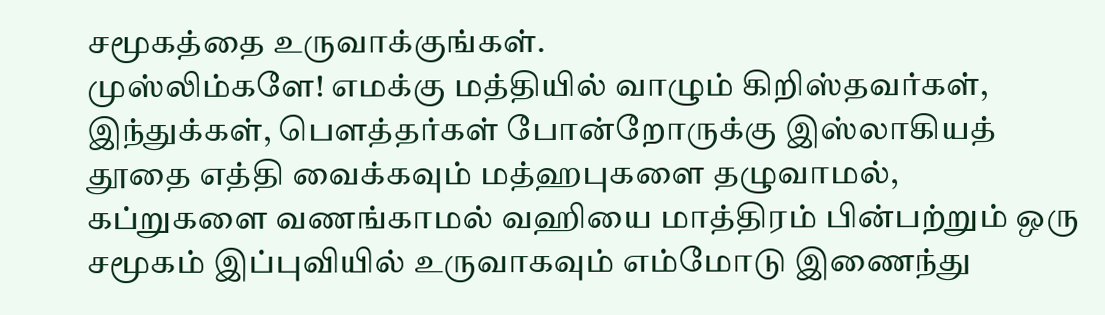சமூகத்தை உருவாக்குங்கள்.
முஸ்லிம்களே! எமக்கு மத்தியில் வாழும் கிறிஸ்தவர்கள், இந்துக்கள், பௌத்தர்கள் போன்றோருக்கு இஸ்லாகியத் தூதை எத்தி வைக்கவும் மத்ஹபுகளை தழுவாமல், கப்றுகளை வணங்காமல் வஹியை மாத்திரம் பின்பற்றும் ஒரு சமூகம் இப்புவியில் உருவாகவும் எம்மோடு இணைந்து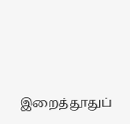இறைத்தூதுப்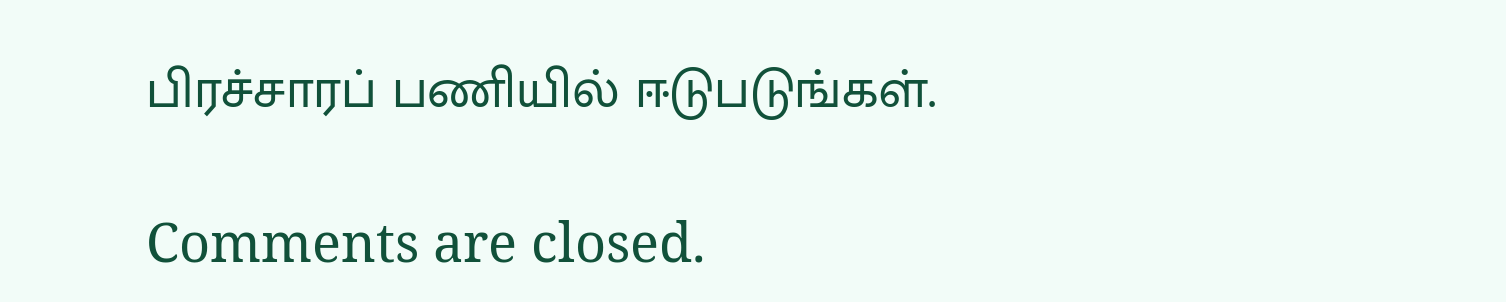பிரச்சாரப் பணியில் ஈடுபடுங்கள்.

Comments are closed.